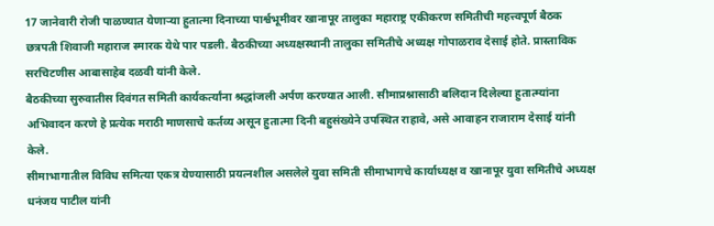17 जानेवारी रोजी पाळण्यात येणाऱ्या हुतात्मा दिनाच्या पार्श्वभूमीवर खानापूर तालुका महाराष्ट्र एकीकरण समितीची महत्त्वपूर्ण बैठक छत्रपती शिवाजी महाराज स्मारक येथे पार पडली. बैठकीच्या अध्यक्षस्थानी तालुका समितीचे अध्यक्ष गोपाळराव देसाई होते. प्रास्ताविक सरचिटणीस आबासाहेब दळवी यांनी केले.
बैठकीच्या सुरुवातीस दिवंगत समिती कार्यकर्त्यांना श्रद्धांजली अर्पण करण्यात आली. सीमाप्रश्नासाठी बलिदान दिलेल्या हुतात्म्यांना अभिवादन करणे हे प्रत्येक मराठी माणसाचे कर्तव्य असून हुतात्मा दिनी बहुसंख्येने उपस्थित राहावे, असे आवाहन राजाराम देसाई यांनी केले.
सीमाभागातील विविध समित्या एकत्र येण्यासाठी प्रयत्नशील असलेले युवा समिती सीमाभागचे कार्याध्यक्ष व खानापूर युवा समितीचे अध्यक्ष धनंजय पाटील यांनी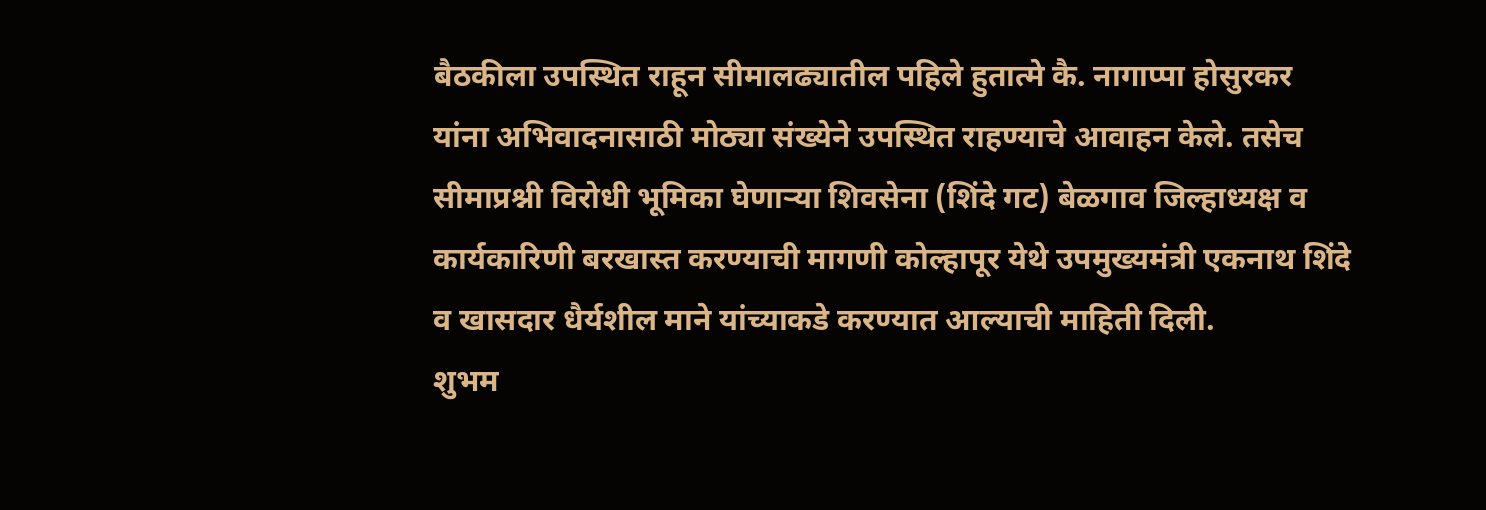बैठकीला उपस्थित राहून सीमालढ्यातील पहिले हुतात्मे कै. नागाप्पा होसुरकर यांना अभिवादनासाठी मोठ्या संख्येने उपस्थित राहण्याचे आवाहन केले. तसेच सीमाप्रश्नी विरोधी भूमिका घेणाऱ्या शिवसेना (शिंदे गट) बेळगाव जिल्हाध्यक्ष व कार्यकारिणी बरखास्त करण्याची मागणी कोल्हापूर येथे उपमुख्यमंत्री एकनाथ शिंदे व खासदार धैर्यशील माने यांच्याकडे करण्यात आल्याची माहिती दिली.
शुभम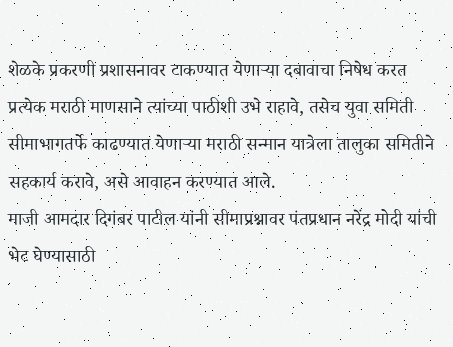शेळके प्रकरणी प्रशासनावर टाकण्यात येणाऱ्या दबावाचा निषेध करत प्रत्येक मराठी माणसाने त्यांच्या पाठीशी उभे राहावे, तसेच युवा समिती सीमाभागतर्फे काढण्यात येणाऱ्या मराठी सन्मान यात्रेला तालुका समितीने सहकार्य करावे, असे आवाहन करण्यात आले.
माजी आमदार दिगंबर पाटील यांनी सीमाप्रश्नावर पंतप्रधान नरेंद्र मोदी यांची भेट घेण्यासाठी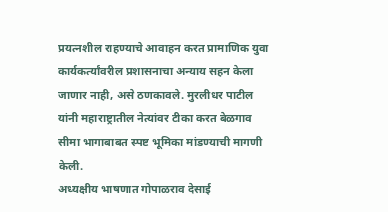प्रयत्नशील राहण्याचे आवाहन करत प्रामाणिक युवा कार्यकर्त्यांवरील प्रशासनाचा अन्याय सहन केला जाणार नाही, असे ठणकावले. मुरलीधर पाटील यांनी महाराष्ट्रातील नेत्यांवर टीका करत बेळगाव सीमा भागाबाबत स्पष्ट भूमिका मांडण्याची मागणी केली.
अध्यक्षीय भाषणात गोपाळराव देसाई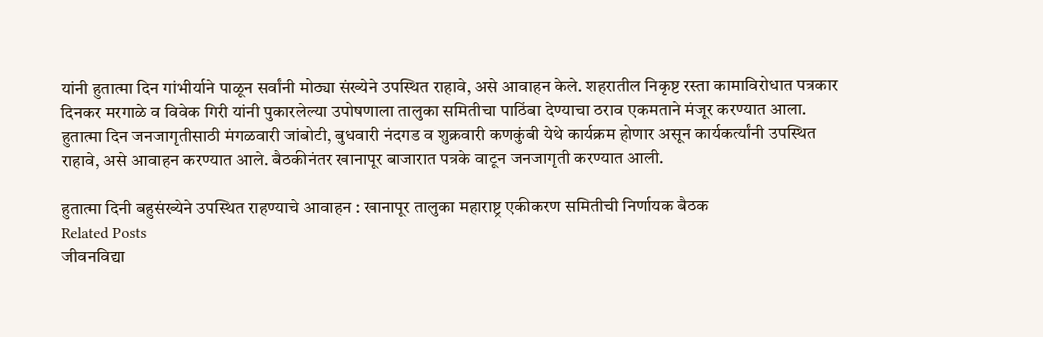यांनी हुतात्मा दिन गांभीर्याने पाळून सर्वांनी मोठ्या संख्येने उपस्थित राहावे, असे आवाहन केले. शहरातील निकृष्ट रस्ता कामाविरोधात पत्रकार दिनकर मरगाळे व विवेक गिरी यांनी पुकारलेल्या उपोषणाला तालुका समितीचा पाठिंबा देण्याचा ठराव एकमताने मंजूर करण्यात आला.
हुतात्मा दिन जनजागृतीसाठी मंगळवारी जांबोटी, बुधवारी नंदगड व शुक्रवारी कणकुंबी येथे कार्यक्रम होणार असून कार्यकर्त्यांनी उपस्थित राहावे, असे आवाहन करण्यात आले. बैठकीनंतर खानापूर बाजारात पत्रके वाटून जनजागृती करण्यात आली.

हुतात्मा दिनी बहुसंख्येने उपस्थित राहण्याचे आवाहन : खानापूर तालुका महाराष्ट्र एकीकरण समितीची निर्णायक बैठक
Related Posts
जीवनविद्या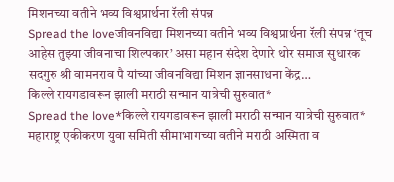मिशनच्या वतीने भव्य विश्वप्रार्थना रॅली संपन्न
Spread the loveजीवनविद्या मिशनच्या वतीने भव्य विश्वप्रार्थना रॅली संपन्न ‘तूच आहेस तुझ्या जीवनाचा शिल्पकार’ असा महान संदेश देणारे थोर समाज सुधारक सदगुरु श्री वामनराव पै यांच्या जीवनविद्या मिशन ज्ञानसाधना केंद्र…
किल्ले रायगडावरून झाली मराठी सन्मान यात्रेची सुरुवात*
Spread the love*किल्ले रायगडावरून झाली मराठी सन्मान यात्रेची सुरुवात* महाराष्ट्र एकीकरण युवा समिती सीमाभागच्या वतीने मराठी अस्मिता व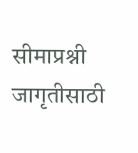सीमाप्रश्नी जागृतीसाठी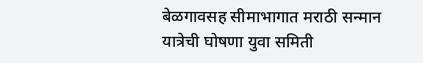बेळगावसह सीमाभागात मराठी सन्मान यात्रेची घोषणा युवा समिती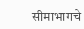सीमाभागचे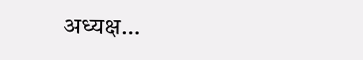अध्यक्ष…